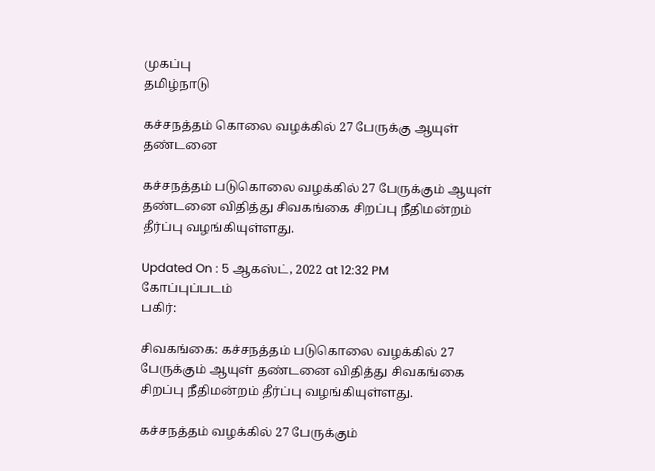முகப்பு
தமிழ்நாடு

கச்சநத்தம் கொலை வழக்கில் 27 பேருக்கு ஆயுள் தண்டனை

கச்சநத்தம் படுகொலை வழக்கில் 27 பேருக்கும் ஆயுள் தண்டனை விதித்து சிவகங்கை சிறப்பு நீதிமன்றம் தீர்ப்பு வழங்கியுள்ளது.

Updated On : 5 ஆகஸ்ட், 2022 at 12:32 PM
கோப்புப்படம்
பகிர்:

சிவகங்கை: கச்சநத்தம் படுகொலை வழக்கில் 27 பேருக்கும் ஆயுள் தண்டனை விதித்து சிவகங்கை சிறப்பு நீதிமன்றம் தீர்ப்பு வழங்கியுள்ளது.

கச்சநத்தம் வழக்கில் 27 பேருக்கும்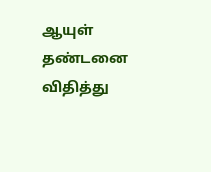ஆயுள் தண்டனை விதித்து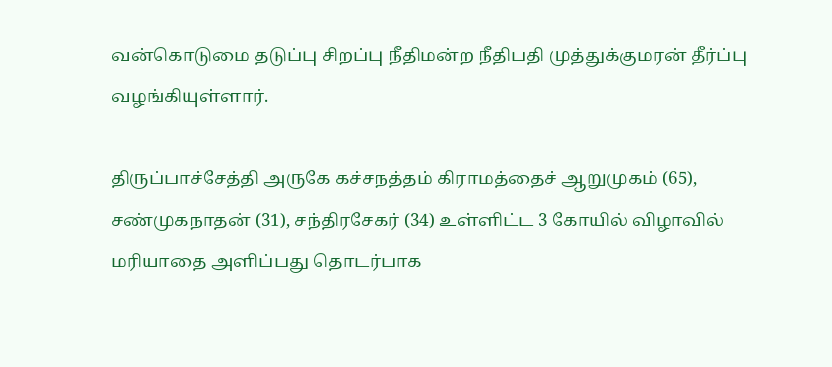வன்கொடுமை தடுப்பு சிறப்பு நீதிமன்ற நீதிபதி முத்துக்குமரன் தீர்ப்பு வழங்கியுள்ளார்.

திருப்பாச்சேத்தி அருகே கச்சநத்தம் கிராமத்தைச் ஆறுமுகம் (65), சண்முகநாதன் (31), சந்திரசேகர் (34) உள்ளிட்ட 3 கோயில் விழாவில் மரியாதை அளிப்பது தொடர்பாக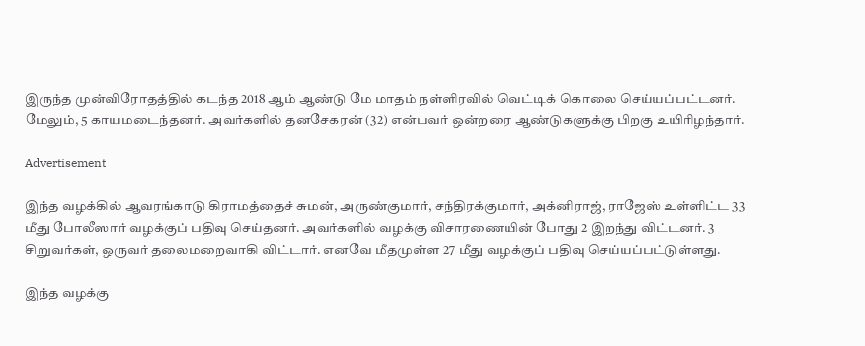இருந்த முன்விரோதத்தில் கடந்த 2018 ஆம் ஆண்டு மே மாதம் நள்ளிரவில் வெட்டிக் கொலை செய்யப்பட்டனர். மேலும், 5 காயமடைந்தனர். அவர்களில் தனசேகரன் (32) என்பவர் ஒன்றரை ஆண்டுகளுக்கு பிறகு உயிரிழந்தார்.

Advertisement

இந்த வழக்கில் ஆவரங்காடு கிராமத்தைச் சுமன், அருண்குமார், சந்திரக்குமார், அக்னிராஜ், ராஜேஸ் உள்ளிட்ட 33 மீது போலீஸார் வழக்குப் பதிவு செய்தனர். அவர்களில் வழக்கு விசாரணையின் போது 2 இறந்து விட்டனர். 3 சிறுவர்கள், ஒருவர் தலைமறைவாகி விட்டார். எனவே மீதமுள்ள 27 மீது வழக்குப் பதிவு செய்யப்பட்டுள்ளது.

இந்த வழக்கு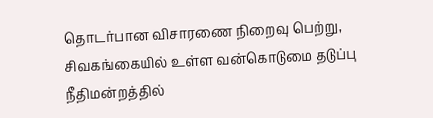தொடர்பான விசாரணை நிறைவு பெற்று, சிவகங்கையில் உள்ள வன்கொடுமை தடுப்பு நீதிமன்றத்தில்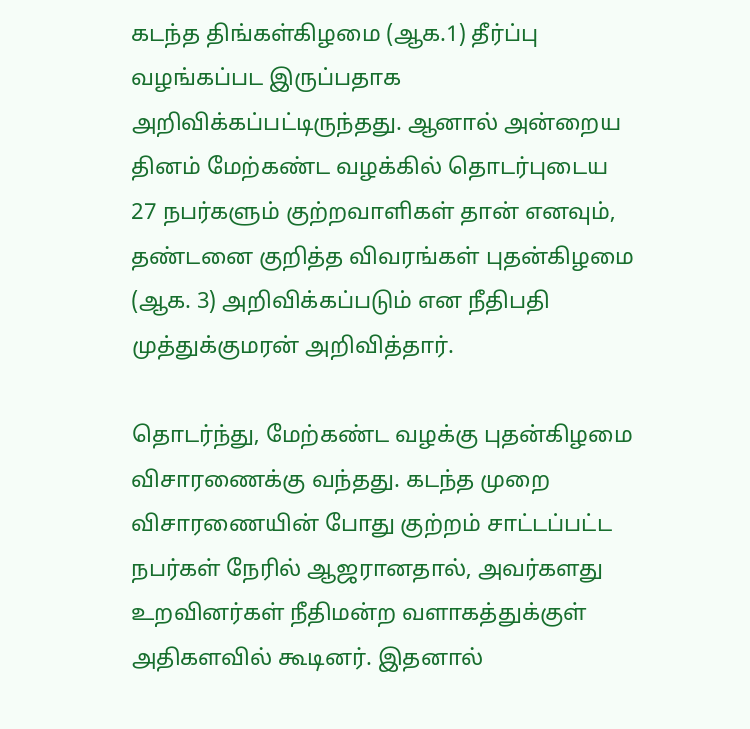கடந்த திங்கள்கிழமை (ஆக.1) தீர்ப்பு வழங்கப்பட இருப்பதாக அறிவிக்கப்பட்டிருந்தது. ஆனால் அன்றைய தினம் மேற்கண்ட வழக்கில் தொடர்புடைய 27 நபர்களும் குற்றவாளிகள் தான் எனவும், தண்டனை குறித்த விவரங்கள் புதன்கிழமை (ஆக. 3) அறிவிக்கப்படும் என நீதிபதி முத்துக்குமரன் அறிவித்தார்.

தொடர்ந்து, மேற்கண்ட வழக்கு புதன்கிழமை விசாரணைக்கு வந்தது. கடந்த முறை விசாரணையின் போது குற்றம் சாட்டப்பட்ட நபர்கள் நேரில் ஆஜரானதால், அவர்களது உறவினர்கள் நீதிமன்ற வளாகத்துக்குள் அதிகளவில் கூடினர். இதனால்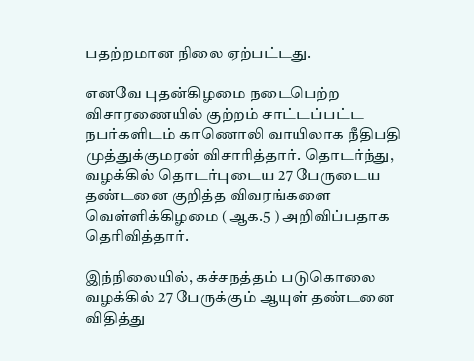பதற்றமான நிலை ஏற்பட்டது.

எனவே புதன்கிழமை நடைபெற்ற விசாரணையில் குற்றம் சாட்டப்பட்ட நபர்களிடம் காணொலி வாயிலாக நீதிபதி முத்துக்குமரன் விசாரித்தார். தொடர்ந்து, வழக்கில் தொடர்புடைய 27 பேருடைய தண்டனை குறித்த விவரங்களை வெள்ளிக்கிழமை (ஆக.5 ) அறிவிப்பதாக தெரிவித்தார்.

இந்நிலையில், கச்சநத்தம் படுகொலை வழக்கில் 27 பேருக்கும் ஆயுள் தண்டனை விதித்து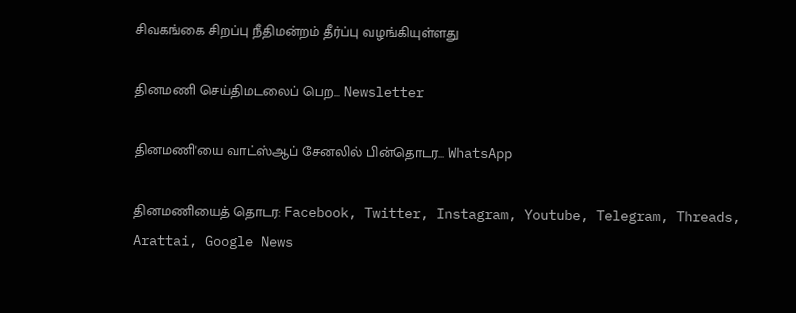சிவகங்கை சிறப்பு நீதிமன்றம் தீர்ப்பு வழங்கியுள்ளது

தினமணி செய்திமடலைப் பெற... Newsletter

தினமணி'யை வாட்ஸ்ஆப் சேனலில் பின்தொடர... WhatsApp

தினமணியைத் தொடர: Facebook, Twitter, Instagram, Youtube, Telegram, Threads, Arattai, Google News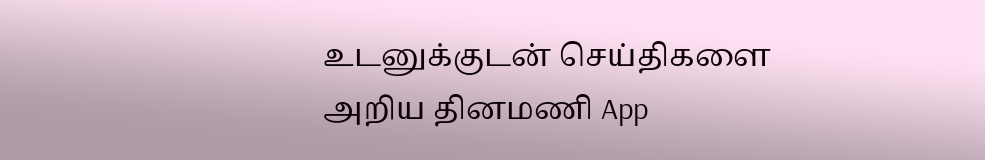உடனுக்குடன் செய்திகளை அறிய தினமணி App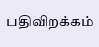பதிவிறக்கம்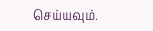செய்யவும்.